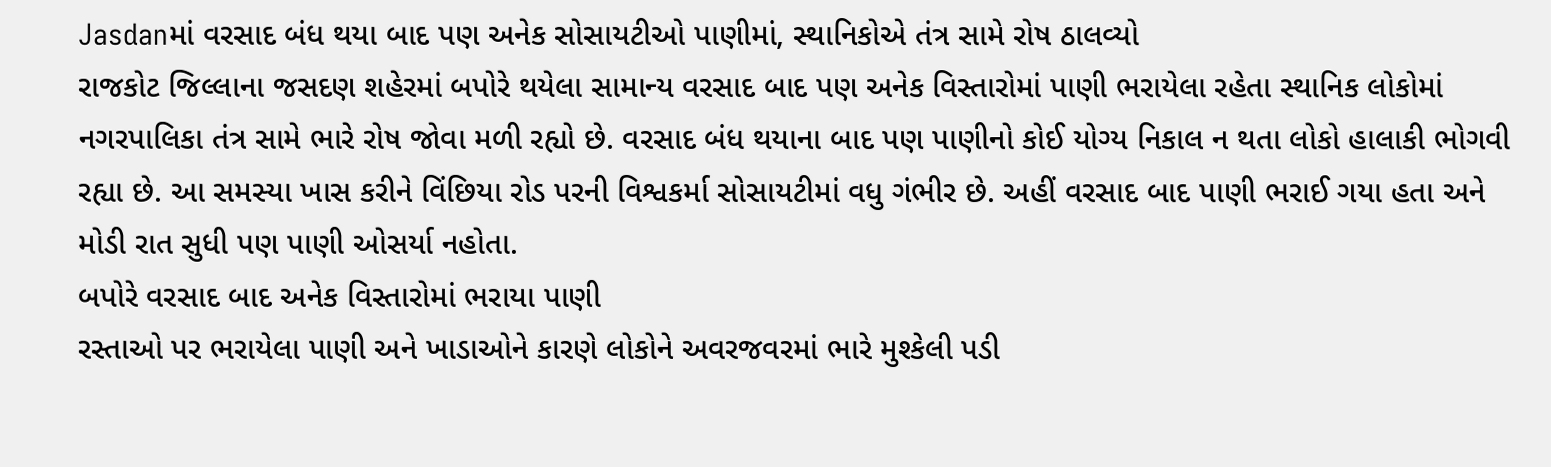Jasdanમાં વરસાદ બંધ થયા બાદ પણ અનેક સોસાયટીઓ પાણીમાં, સ્થાનિકોએ તંત્ર સામે રોષ ઠાલવ્યો
રાજકોટ જિલ્લાના જસદણ શહેરમાં બપોરે થયેલા સામાન્ય વરસાદ બાદ પણ અનેક વિસ્તારોમાં પાણી ભરાયેલા રહેતા સ્થાનિક લોકોમાં નગરપાલિકા તંત્ર સામે ભારે રોષ જોવા મળી રહ્યો છે. વરસાદ બંધ થયાના બાદ પણ પાણીનો કોઈ યોગ્ય નિકાલ ન થતા લોકો હાલાકી ભોગવી રહ્યા છે. આ સમસ્યા ખાસ કરીને વિંછિયા રોડ પરની વિશ્વકર્મા સોસાયટીમાં વધુ ગંભીર છે. અહીં વરસાદ બાદ પાણી ભરાઈ ગયા હતા અને મોડી રાત સુધી પણ પાણી ઓસર્યા નહોતા.
બપોરે વરસાદ બાદ અનેક વિસ્તારોમાં ભરાયા પાણી
રસ્તાઓ પર ભરાયેલા પાણી અને ખાડાઓને કારણે લોકોને અવરજવરમાં ભારે મુશ્કેલી પડી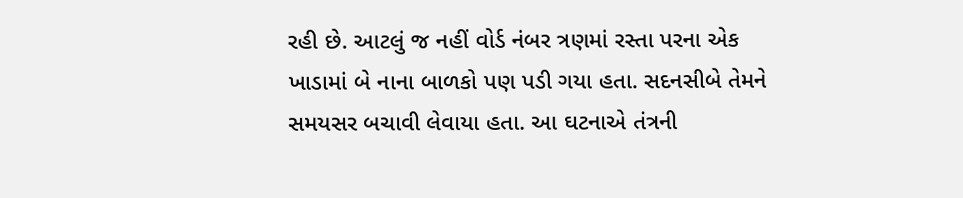રહી છે. આટલું જ નહીં વોર્ડ નંબર ત્રણમાં રસ્તા પરના એક ખાડામાં બે નાના બાળકો પણ પડી ગયા હતા. સદનસીબે તેમને સમયસર બચાવી લેવાયા હતા. આ ઘટનાએ તંત્રની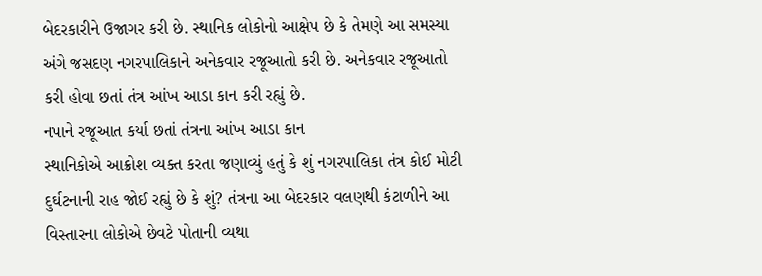બેદરકારીને ઉજાગર કરી છે. સ્થાનિક લોકોનો આક્ષેપ છે કે તેમણે આ સમસ્યા અંગે જસદણ નગરપાલિકાને અનેકવાર રજૂઆતો કરી છે. અનેકવાર રજૂઆતો કરી હોવા છતાં તંત્ર આંખ આડા કાન કરી રહ્યું છે.
નપાને રજૂઆત કર્યા છતાં તંત્રના આંખ આડા કાન
સ્થાનિકોએ આક્રોશ વ્યક્ત કરતા જણાવ્યું હતું કે શું નગરપાલિકા તંત્ર કોઈ મોટી દુર્ઘટનાની રાહ જોઈ રહ્યું છે કે શું? તંત્રના આ બેદરકાર વલણથી કંટાળીને આ વિસ્તારના લોકોએ છેવટે પોતાની વ્યથા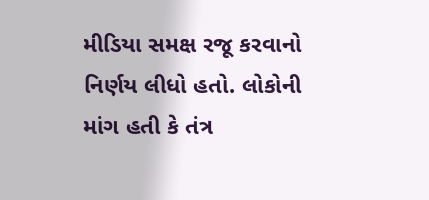મીડિયા સમક્ષ રજૂ કરવાનો નિર્ણય લીધો હતો. લોકોની માંગ હતી કે તંત્ર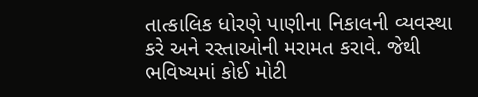તાત્કાલિક ધોરણે પાણીના નિકાલની વ્યવસ્થા કરે અને રસ્તાઓની મરામત કરાવે. જેથી ભવિષ્યમાં કોઈ મોટી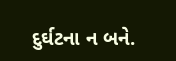દુર્ઘટના ન બને.